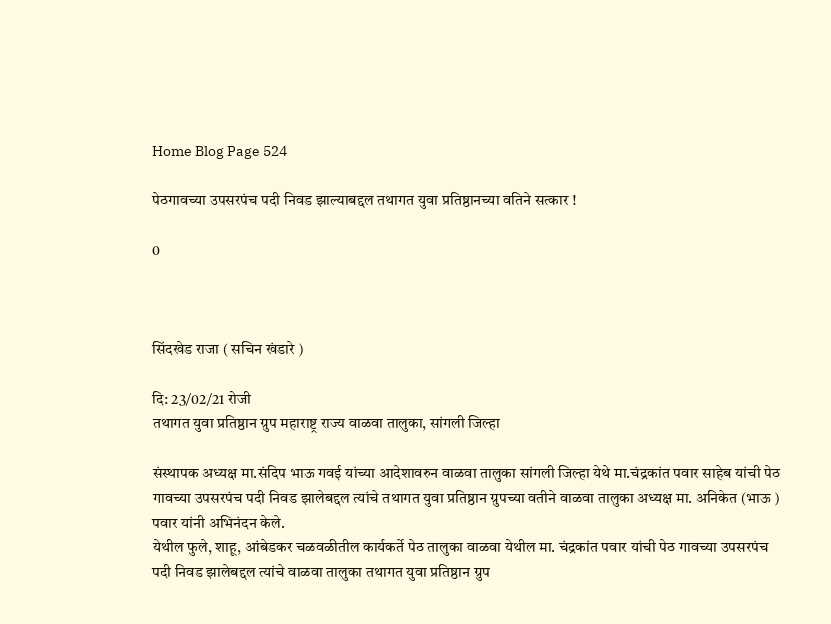Home Blog Page 524

पेठगावच्या उपसरपंच पदी निवड झाल्याबद्दल तथागत युवा प्रतिष्ठानच्या वतिने सत्कार !

0



सिंदखेड राजा ( सचिन खंडारे )

दि: 23/02/21 रोजी
तथागत युवा प्रतिष्ठान ग्रुप महाराष्ट्र राज्य वाळवा तालुका, सांगली जिल्हा

संस्थापक अध्यक्ष मा.संदिप भाऊ गवई यांच्या आदेशावरुन वाळवा तालुका सांगली जिल्हा येथे मा.चंद्रकांत पवार साहेब यांची पेठ गावच्या उपसरपंच पदी निवड झालेबद्दल त्यांचे तथागत युवा प्रतिष्ठान ग्रुपच्या वतीने वाळवा तालुका अध्यक्ष मा. अनिकेत (भाऊ ) पवार यांनी अभिनंदन केले.
येथील फुले, शाहू, आंबेडकर चळवळीतील कार्यकर्ते पेठ तालुका वाळवा येथील मा. चंद्रकांत पवार यांची पेठ गावच्या उपसरपंच पदी निवड झालेबद्दल त्यांचे वाळवा तालुका तथागत युवा प्रतिष्ठान ग्रुप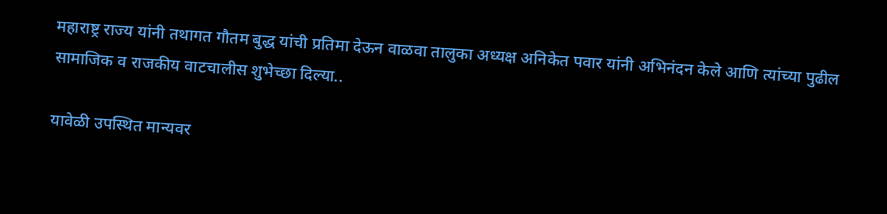महाराष्ट्र राज्य यांनी तथागत गौतम बुद्ध यांची प्रतिमा देऊन वाळवा तालुका अध्यक्ष अनिकेत पवार यांनी अभिनंदन केले आणि त्यांच्या पुढील सामाजिक व राजकीय वाटचालीस शुभेच्छा दिल्या..

यावेळी उपस्थित मान्यवर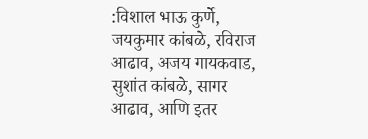:विशाल भाऊ कुर्णे, जयकुमार कांबळे, रविराज आढाव, अजय गायकवाड, सुशांत कांबळे, सागर आढाव, आणि इतर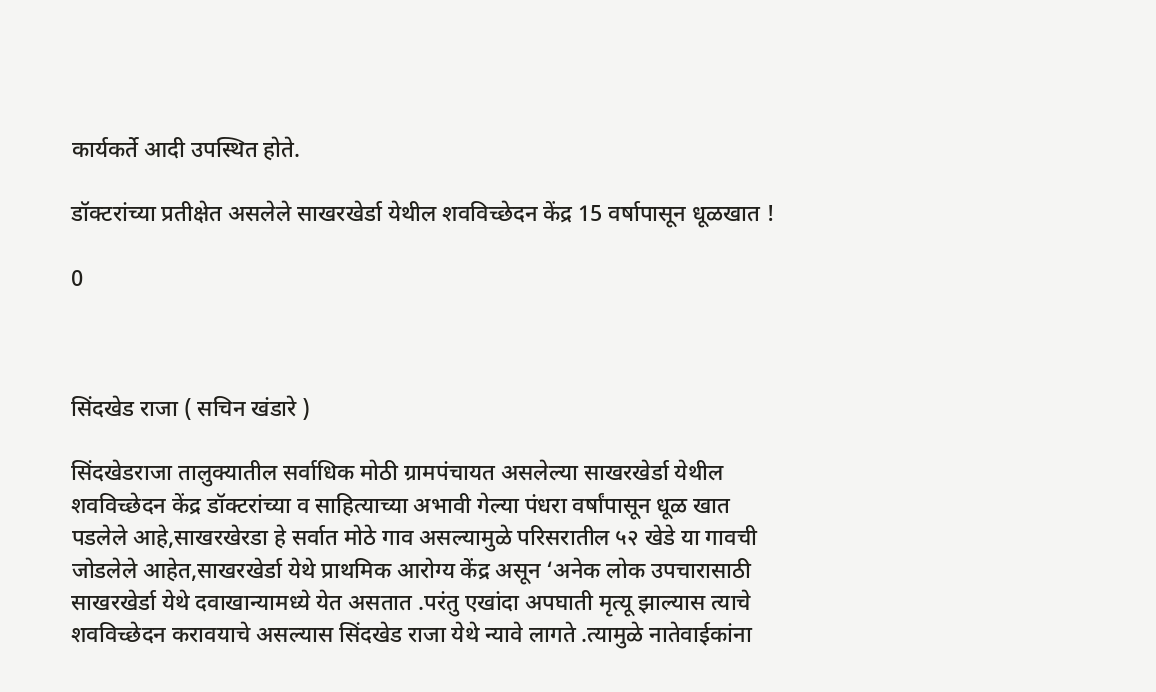कार्यकर्ते आदी उपस्थित होते.

डॉक्टरांच्या प्रतीक्षेत असलेले साखरखेर्डा येथील शवविच्छेदन केंद्र 15 वर्षापासून धूळखात !

0



सिंदखेड राजा ( सचिन खंडारे )

सिंदखेडराजा तालुक्यातील सर्वाधिक मोठी ग्रामपंचायत असलेल्या साखरखेर्डा येथील शवविच्छेदन केंद्र डॉक्टरांच्या व साहित्याच्या अभावी गेल्या पंधरा वर्षांपासून धूळ खात पडलेले आहे,साखरखेरडा हे सर्वात मोठे गाव असल्यामुळे परिसरातील ५२ खेडे या गावची जोडलेले आहेत,साखरखेर्डा येथे प्राथमिक आरोग्य केंद्र असून ‘अनेक लोक उपचारासाठी साखरखेर्डा येथे दवाखान्यामध्ये येत असतात .परंतु एखांदा अपघाती मृत्यू झाल्यास त्याचे शवविच्छेदन करावयाचे असल्यास सिंदखेड राजा येथे न्यावे लागते .त्यामुळे नातेवाईकांना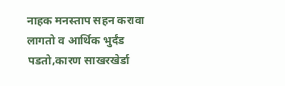नाहक मनस्ताप सहन करावा लागतो व आर्थिक भुर्दंड पडतो,कारण साखरखेर्डा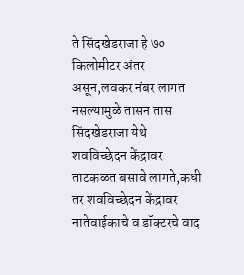ते सिंदखेडराजा हे ७० किलोमीटर अंतर असून,लवकर नंबर लागत नसल्यामुळे तासन तास सिंदखेडराजा येथे शवविच्छेदन केंद्रावर ताटकळत बसावे लागते,कधी तर शवविच्छेदन केंद्रावर नातेवाईकाचे व डॉक्टरचे वाद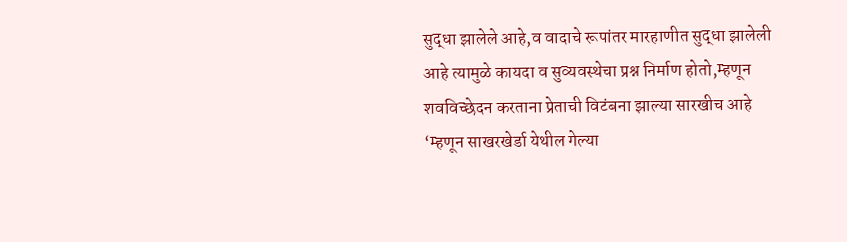सुद्धा झालेले आहे,व वादाचे रूपांतर मारहाणीत सुद्धा झालेली आहे त्यामुळे कायदा व सुव्यवस्थेचा प्रश्न निर्माण होतो,म्हणून शवविच्छेदन करताना प्रेताची विटंबना झाल्या सारखीच आहे ‘म्हणून साखरखेर्डा येथील गेल्या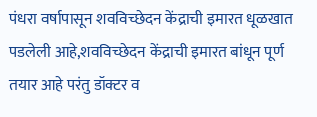पंधरा वर्षापासून शवविच्छेदन केंद्राची इमारत धूळखात पडलेली आहे,शवविच्छेदन केंद्राची इमारत बांधून पूर्ण तयार आहे परंतु डॉक्टर व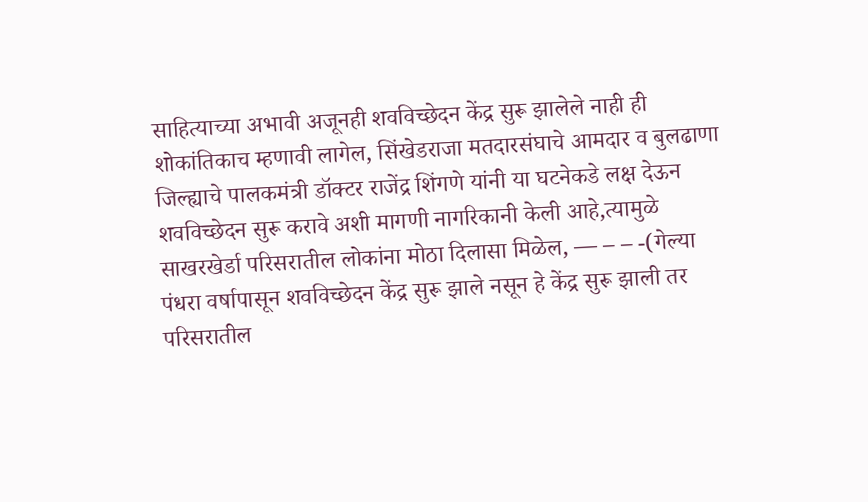साहित्याच्या अभावी अजूनही शवविच्छेदन केंद्र सुरू झालेले नाही ही शोकांतिकाच म्हणावी लागेल, सिंखेडराजा मतदारसंघाचे आमदार व बुलढाणा जिल्ह्याचे पालकमंत्री डॉक्टर राजेंद्र शिंगणे यांनी या घटनेकडे लक्ष देऊन शवविच्छेदन सुरू करावे अशी मागणी नागरिकानी केली आहे,त्यामुळे साखरखेर्डा परिसरातील लोकांना मोठा दिलासा मिळेल, — – – -(गेल्या पंधरा वर्षापासून शवविच्छेदन केंद्र सुरू झाले नसून हे केंद्र सुरू झाली तर परिसरातील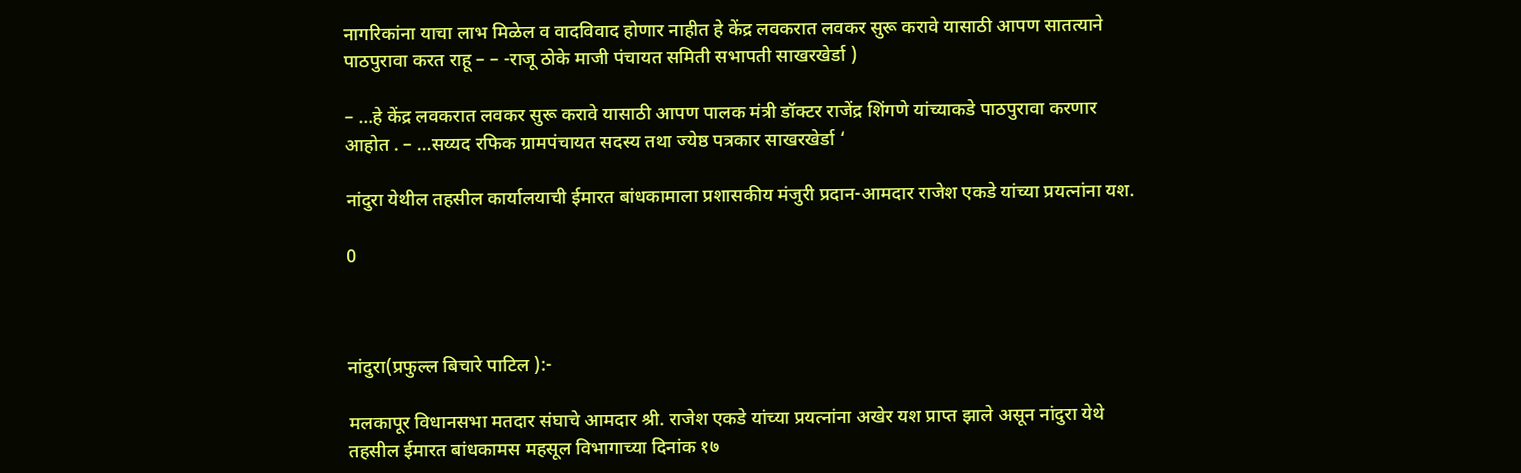नागरिकांना याचा लाभ मिळेल व वादविवाद होणार नाहीत हे केंद्र लवकरात लवकर सुरू करावे यासाठी आपण सातत्याने पाठपुरावा करत राहू – – -राजू ठोके माजी पंचायत समिती सभापती साखरखेर्डा )

– …हे केंद्र लवकरात लवकर सुरू करावे यासाठी आपण पालक मंत्री डॉक्टर राजेंद्र शिंगणे यांच्याकडे पाठपुरावा करणार आहोत . – …सय्यद रफिक ग्रामपंचायत सदस्य तथा ज्येष्ठ पत्रकार साखरखेर्डा ‘

नांदुरा येथील तहसील कार्यालयाची ईमारत बांधकामाला प्रशासकीय मंजुरी प्रदान-आमदार राजेश एकडे यांच्या प्रयत्नांना यश.

0



नांदुरा(प्रफुल्ल बिचारे पाटिल ):-

मलकापूर विधानसभा मतदार संघाचे आमदार श्री. राजेश एकडे यांच्या प्रयत्नांना अखेर यश प्राप्त झाले असून नांदुरा येथे तहसील ईमारत बांधकामस महसूल विभागाच्या दिनांक १७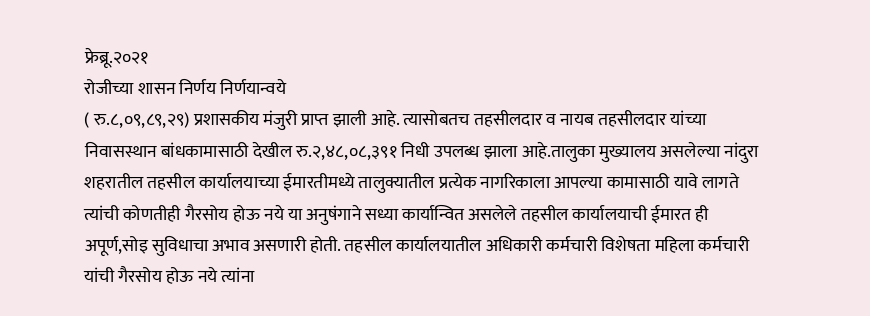फ्रेब्रू.२०२१
रोजीच्या शासन निर्णय निर्णयान्वये
( रु.८,०९,८९,२९) प्रशासकीय मंजुरी प्राप्त झाली आहे. त्यासोबतच तहसीलदार व नायब तहसीलदार यांच्या निवासस्थान बांधकामासाठी देखील रु.२,४८,०८,३९१ निधी उपलब्ध झाला आहे.तालुका मुख्यालय असलेल्या नांदुरा शहरातील तहसील कार्यालयाच्या ईमारतीमध्ये तालुक्यातील प्रत्येक नागरिकाला आपल्या कामासाठी यावे लागते त्यांची कोणतीही गैरसोय होऊ नये या अनुषंगाने सध्या कार्यान्वित असलेले तहसील कार्यालयाची ईमारत ही अपूर्ण,सोइ सुविधाचा अभाव असणारी होती. तहसील कार्यालयातील अधिकारी कर्मचारी विशेषता महिला कर्मचारी यांची गैरसोय होऊ नये त्यांना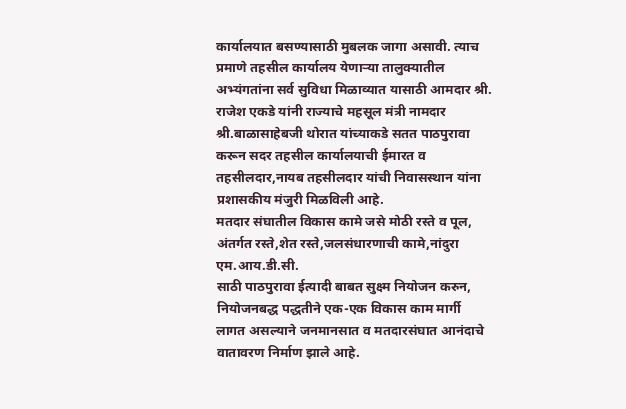कार्यालयात बसण्यासाठी मुबलक जागा असावी. त्याच प्रमाणे तहसील कार्यालय येणाऱ्या तालुक्यातील अभ्यंगतांना सर्व सुविधा मिळाव्यात यासाठी आमदार श्री. राजेश एकडे यांनी राज्याचे महसूल मंत्री नामदार श्री.बाळासाहेबजी थोरात यांच्याकडे सतत पाठपुरावा करून सदर तहसील कार्यालयाची ईमारत व तहसीलदार,नायब तहसीलदार यांची निवासस्थान यांना प्रशासकीय मंजुरी मिळविली आहे.
मतदार संघातील विकास कामे जसे मोठी रस्ते व पूल, अंतर्गत रस्ते,शेत रस्ते,जलसंधारणाची कामे,नांदुरा एम.आय.डी.सी.
साठी पाठपुरावा ईत्यादी बाबत सुक्ष्म नियोजन करुन, नियोजनबद्ध पद्धतीने एक-एक विकास काम मार्गी लागत असल्याने जनमानसात व मतदारसंघात आनंदाचे वातावरण निर्माण झाले आहे.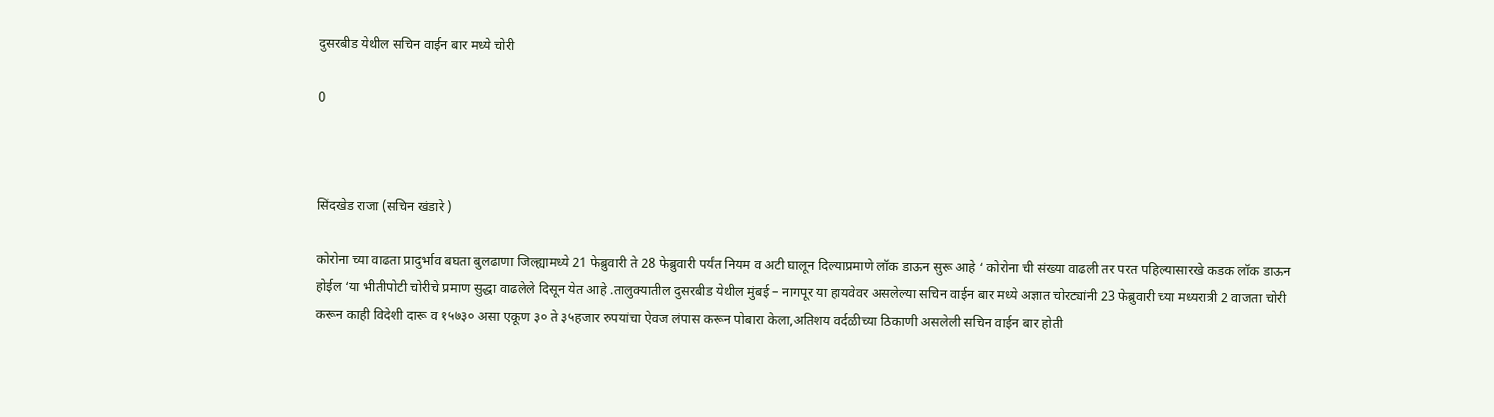दुसरबीड येथील सचिन वाईन बार मध्ये चोरी

0



सिंदखेड राजा (सचिन खंडारे )

कोरोना च्या वाढता प्रादुर्भाव बघता बुलढाणा जिल्ह्यामध्ये 21 फेब्रुवारी ते 28 फेब्रुवारी पर्यंत नियम व अटी घालून दिल्याप्रमाणे लॉक डाऊन सुरू आहे ‘ कोरोना ची संख्या वाढली तर परत पहिल्यासारखे कडक लॉक डाऊन होईल ‘या भीतीपोटी चोरीचे प्रमाण सुद्धा वाढलेले दिसून येत आहे .तालुक्यातील दुसरबीड येथील मुंबई – नागपूर या हायवेवर असलेल्या सचिन वाईन बार मध्ये अज्ञात चोरट्यांनी 23 फेब्रुवारी च्या मध्यरात्री 2 वाजता चोरी करून काही विदेशी दारू व १५७३० असा एकूण ३० ते ३५हजार रुपयांचा ऐवज लंपास करून पोबारा केला,अतिशय वर्दळीच्या ठिकाणी असलेली सचिन वाईन बार होती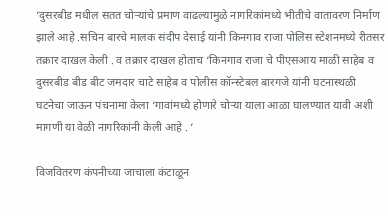‘दुसरबीड मधील सतत चोर्‍यांचे प्रमाण वाढल्यामुळे नागरिकांमध्ये भीतीचे वातावरण निर्माण झाले आहे .सचिन बारचे मालक संदीप देसाई यांनी किनगाव राजा पोलिस स्टेशनमध्ये रीतसर तक्रार दाखल केली . व तक्रार दाखल होताच ‘किनगाव राजा चे पीएसआय माळी साहेब व दुसरबीड बीड बीट जमदार चाटे साहेब व पोलीस कॉन्स्टेबल बारगजे यांनी घटनास्थळी घटनेचा जाऊन पंचनामा केला ‘गावांमध्ये होणारे चोऱ्या याला आळा घालण्यात यावी अशी मागणी या वेळी नागरिकांनी केली आहे . ‘

विजवितरण कंपनीच्या जाचाला कंटाळून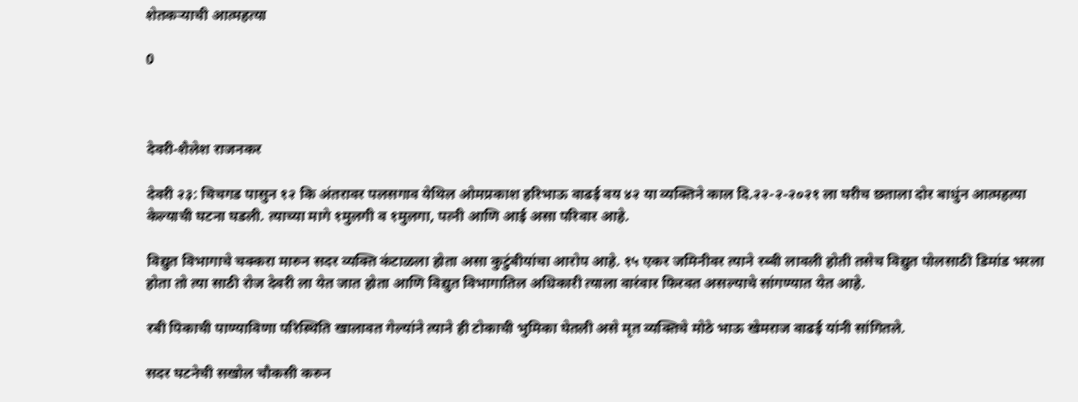शेतकऱ्याची आत्महत्या

0



देवरी-शैलेश राजनकर

देवरी २३: चिचगड पासुन १२ कि अंतरावर पलसगाव येथिल ओमप्रकाश हरिभाऊ वाढई वय ४२ या व्यक्तिने काल दि.२२-२-२०२१ ला घरीच छताला दोर बाधुंन आत्महत्या केल्याची घटना घडली. त्याच्या मागे १मुलगी व १मुलगा, पत्नी आणि आई असा परिवार आहे.

विद्युत विभागाचे चक्करा मारुन सदर व्यक्ति कंटाळला होता असा कुटुंबीयांचा आरोप आहे. १५ एकर जमिनीवर त्याने रब्बी लावली होती तसेच विद्युत पोलसाठी डिमांड भरला होता तो त्या साठी रोज देवरी ला येत जात होता आणि विद्युत विभागातिल अधिकारी त्याला वारंवार फिरवत असल्याचे सांगण्यात येत आहे.

रबी पिकाची पाण्याविणा परिस्थिति खालावत गेल्यांने त्याने ही टोकाची भुमिका घेतली असे मृत व्यक्तिचे मोठे भाऊ खेमराज वाढई यांनी सांगितले.

सदर घटनेची सखोल चौकसी करुन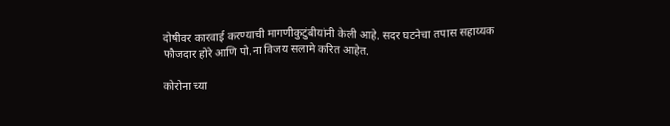दोषीवर कारवाई करण्याची मागणीकुटुंबीयांनी केली आहे. सदर घटनेचा तपास सहाय्यक फौजदार होरे आणि पो.ना विजय सलामे करित आहेत.

कोरोना च्या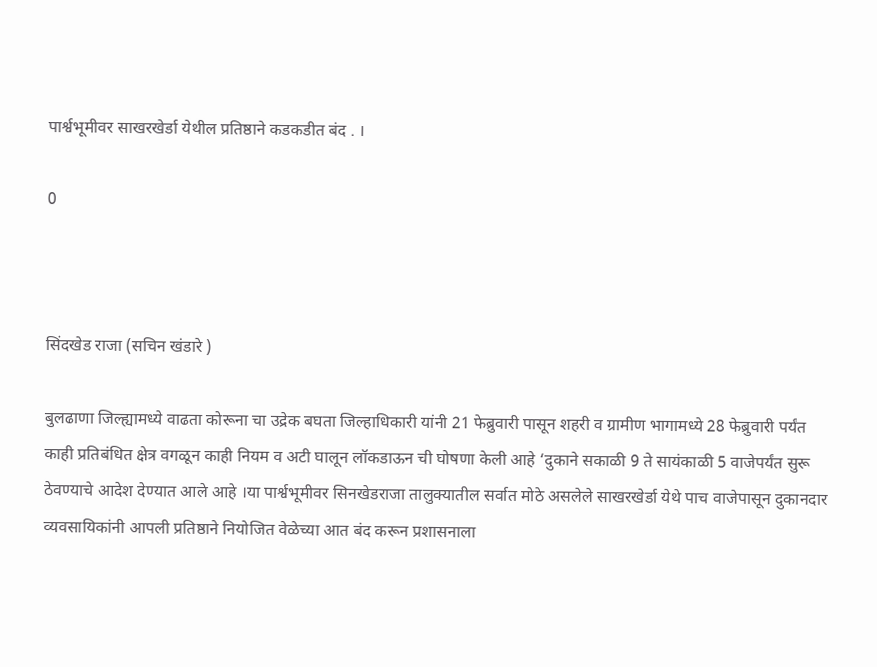पार्श्वभूमीवर साखरखेर्डा येथील प्रतिष्ठाने कडकडीत बंद . ।

0



सिंदखेड राजा (सचिन खंडारे )

बुलढाणा जिल्ह्यामध्ये वाढता कोरूना चा उद्रेक बघता जिल्हाधिकारी यांनी 21 फेब्रुवारी पासून शहरी व ग्रामीण भागामध्ये 28 फेब्रुवारी पर्यंत काही प्रतिबंधित क्षेत्र वगळून काही नियम व अटी घालून लॉकडाऊन ची घोषणा केली आहे ‘दुकाने सकाळी 9 ते सायंकाळी 5 वाजेपर्यंत सुरू ठेवण्याचे आदेश देण्यात आले आहे ।या पार्श्वभूमीवर सिनखेडराजा तालुक्यातील सर्वात मोठे असलेले साखरखेर्डा येथे पाच वाजेपासून दुकानदार व्यवसायिकांनी आपली प्रतिष्ठाने नियोजित वेळेच्या आत बंद करून प्रशासनाला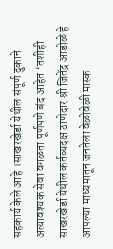सहकार्य केले आहे ।साखरखेर्डा येथील संपूर्ण दुकाने अत्यावश्यक सेवा वगळता पूर्णपणे बंद आहेत ‘तशीही साखरखेर्डा येथील कर्तव्यदक्ष ठाणेदार श्री जितेंद्र आडोळे हे आपल्या माध्यमातून जनतेला वेळोवेळी मास्क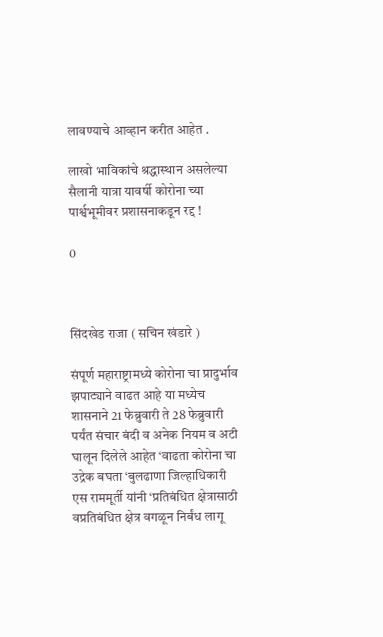लावण्याचे आव्हान करीत आहेत .

लाखो भाविकांचे श्रद्धास्थान असलेल्या सैलानी यात्रा यावर्षी कोरोना च्या पार्श्वभूमीवर प्रशासनाकडून रद्द !

0



सिंदखेड राजा ( सचिन खंडारे )

संपूर्ण महाराष्ट्रामध्ये कोरोना चा प्रादुर्भाव झपाट्याने वाढत आहे या मध्येच शासनाने 21 फेब्रुवारी ते 28 फेब्रुवारी पर्यंत संचार बंदी व अनेक नियम व अटी घालून दिलेले आहेत ‘वाढता कोरोना चा उद्रेक बघता ‘बुलढाणा जिल्हाधिकारी एस राममूर्ती यांनी ‘प्रतिबंधित क्षेत्रासाठी वप्रतिबंधित क्षेत्र वगळून निर्बंध लागू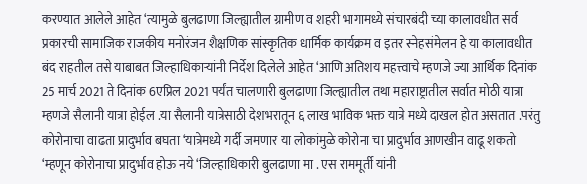करण्यात आलेले आहेत ‘त्यामुळे बुलढाणा जिल्ह्यातील ग्रामीण व शहरी भागामध्ये संचारबंदी च्या कालावधीत सर्व प्रकारची सामाजिक राजकीय मनोरंजन शैक्षणिक सांस्कृतिक धार्मिक कार्यक्रम व इतर स्नेहसंमेलन हे या कालावधीत बंद राहतील तसे याबाबत जिल्हाधिकाऱ्यांनी निर्देश दिलेले आहेत ‘आणि अतिशय महत्त्वाचे म्हणजे ज्या आर्थिक दिनांक 25 मार्च 2021 ते दिनांक 6एप्रिल 2021 पर्यंत चालणारी बुलढाणा जिल्ह्यातील तथा महाराष्ट्रातील सर्वात मोठी यात्रा म्हणजे सैलानी यात्रा होईल .या सैलानी यात्रेसाठी देशभरातून ६ लाख भाविक भक्त यात्रे मध्ये दाखल होत असतात .परंतु कोरोनाचा वाढता प्रादुर्भाव बघता ‘यात्रेमध्ये गर्दी जमणार या लोकांमुळे कोरोना चा प्रादुर्भाव आणखीन वाढू शकतो ‘म्हणून कोरोनाचा प्रादुर्भाव होऊ नये ‘जिल्हाधिकारी बुलढाणा मा . एस राममूर्ती यांनी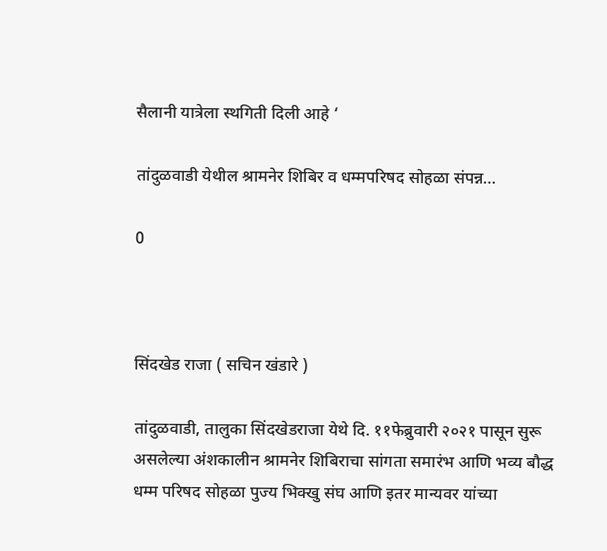सैलानी यात्रेला स्थगिती दिली आहे ‘

तांदुळवाडी येथील श्रामनेर शिबिर व धम्मपरिषद सोहळा संपन्न…

0



सिंदखेड राजा ( सचिन खंडारे )

तांदुळवाडी, तालुका सिंदखेडराजा येथे दि. ११फेब्रुवारी २०२१ पासून सुरू असलेल्या अंशकालीन श्रामनेर शिबिराचा सांगता समारंभ आणि भव्य बौद्ध धम्म परिषद सोहळा पुज्य भिक्खु संघ आणि इतर मान्यवर यांच्या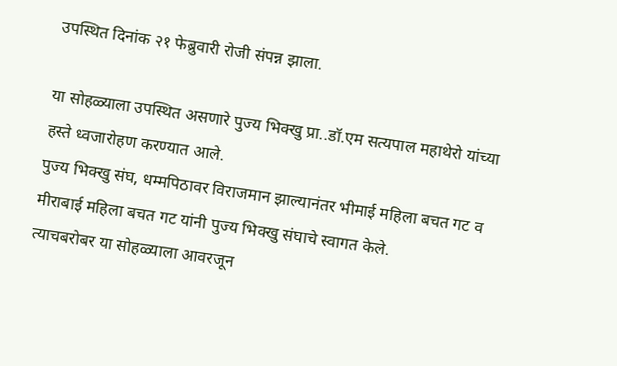उपस्थित दिनांक २१ फेब्रुवारी रोजी संपन्न झाला.

या सोहळ्याला उपस्थित असणारे पुज्य भिक्खु प्रा..डॉ.एम सत्यपाल महाथेरो यांच्या हस्ते ध्वजारोहण करण्यात आले.
पुज्य भिक्खु संघ, धम्मपिठावर विराजमान झाल्यानंतर भीमाई महिला बचत गट व मीराबाई महिला बचत गट यांनी पुज्य भिक्खु संघाचे स्वागत केले.
त्याचबरोबर या सोहळ्याला आवरजून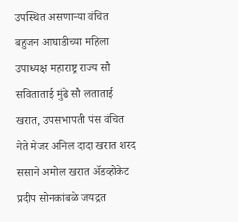उपस्थित असणाऱ्या वंचित बहुजन आघाडीच्या महिला उपाध्यक्ष महाराष्ट्र राज्य सौ सविताताई मुंढे सौ लताताई खरात, उपसभापती पंस वंचित नेते मेजर अनिल दादा खरात शरद ससाने अमोल खरात ॲडव्होकेट प्रदीप सोनकांबळे जयद्रत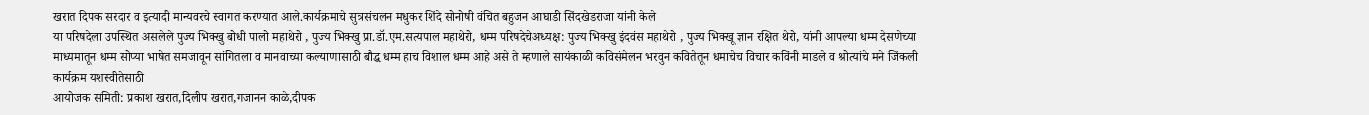खरात दिपक सरदार व इत्यादी मान्यवरचे स्वागत करण्यात आले.कार्यक्रमाचे सुत्रसंचलन मधुकर शिंदे सोनोषी वंचित बहुजन आघाडी सिंदखेडराजा यांनी केले
या परिषदेला उपस्थित असलेले पुज्य भिक्खु बोधी पालो महाथेरो , पुज्य भिक्खु प्रा.डॉ.एम.सत्यपाल महाथेरो, धम्म परिषदेचेअध्यक्ष: पुज्य भिक्खु इंदवंस महाथेरो , पुज्य भिक्खू ज्ञान रक्षित थेरो, यांनी आपल्या धम्म देसणेच्या माध्यमातून धम्म सोप्या भाषेत समजावून सांगितला व मानवाच्या कल्याणासाठी बौद्ध धम्म हाच विशाल धम्म आहे असे ते म्हणाले सायंकाळी कविसंमेलन भरवुन कवितेतून धमाचेच विचार कविंनी माडले व श्रोत्यांचे मने जिंकली
कार्यक्रम यशस्वीतेसाठी
आयोजक समिती: प्रकाश खरात,दिलीप खरात,गजानन काळे,दीपक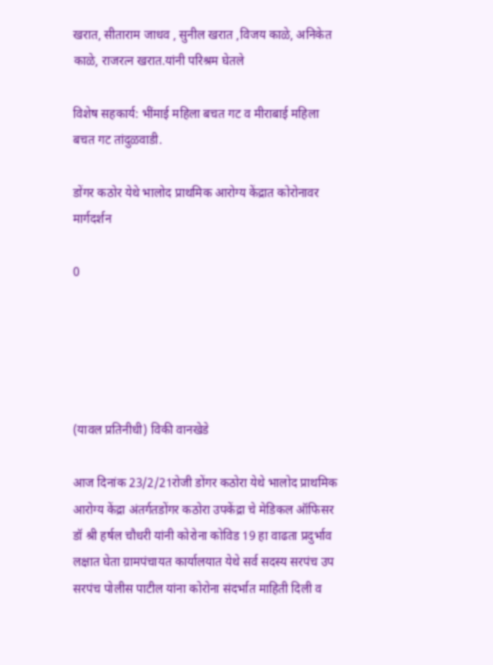खरात, सीताराम जाधव , सुनील खरात ,विजय काळे, अनिकेत काळे, राजरत्न खरात.यांनी परिश्रम घेतले

विशेष सहकार्य: भींमाई महिला बचत गट व मीराबाई महिला बचत गट तांदुळवाडी.

डोंगर कठोर येथे भालोद प्राथमिक आरोग्य केंद्रात कोरोनावर मार्गदर्शन

0





(यावल प्रतिनीधी) विकी वानखेडे

आज दिनांक 23/2/21रोजी डोंगर कठोरा येथे भालोद प्राथमिक आरोग्य केंद्रा अंतर्गतडोंगर कठोरा उपकेंद्रा चे मेडिकल ऑफिसर डॉ श्री हर्षल चौधरी यांनी कोरोना कोविड 19 हा वाढता प्रदुर्भाव लक्षात घेता ग्रामपंचायत कार्यालयात येथे सर्व सदस्य सरपंच उप सरपंच पोलीस पाटील यांना कोरोना संदर्भात माहिती दिली व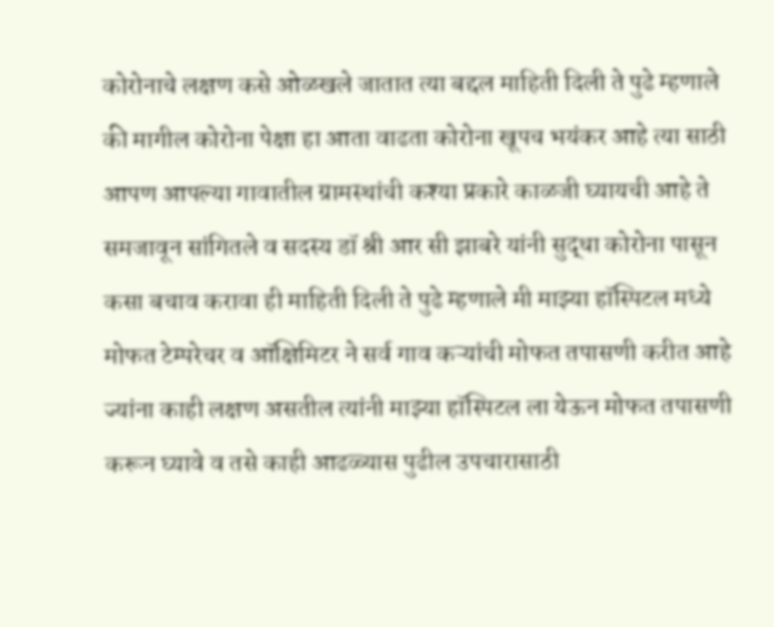कोरोनाचे लक्षण कसे ओळखले जातात त्या बद्दल माहिती दिली ते पुढे म्हणाले की मागील कोरोना पेक्षा हा आता वाढता कोरोना खूपच भयंकर आहे त्या साठी आपण आपल्या गावातील ग्रामस्थांची कश्या प्रकारे काळजी घ्यायची आहे ते समजावून सांगितले व सदस्य डॉ श्री आर सी झाबरे यांनी सुद्धा कोरोना पासून कसा बचाव करावा ही माहिती दिली ते पुढे म्हणाले मी माझ्या हॉस्पिटल मध्ये मोफत टेम्परेचर व ऑक्षिमिटर ने सर्व गाव कऱ्यांची मोफत तपासणी करीत आहे ज्यांना काही लक्षण असतील त्यांनी माझ्या हॉस्पिटल ला येऊन मोफत तपासणी करून घ्यावे व तसे काही आढळ्यास पुढील उपचारासाठी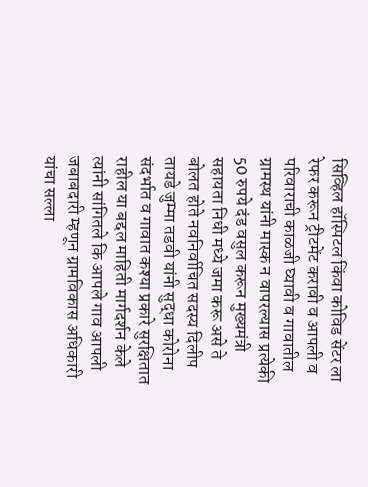सिव्हिल हॉस्पिटल किंवा कोविड सेंटर ला रेफर करून ट्रीटमेंट करावी व आपली व परिवाराची काळजी घ्यावी व गावातील ग्रामस्थ यांनी मास्क न वापरल्यास प्रत्येकी 50 रुपये दंड वसुल करून मुख्यमंत्री सहायता निधी मध्ये जमा करू असे ते बोलत होते नवनिर्वाचित सदस्य दिलीप तायडे जुम्मा तडवी यांनी सुद्धा कोरोना संदर्भात व गावात कश्या प्रकारे सुरक्षितात राहील या बद्दल माहिती मार्गदर्शन केले त्यांनी सांगितले कि आपले गाव आपली जबाबदारी म्हणून ग्रामविकास अधिकारी यांचा सल्ला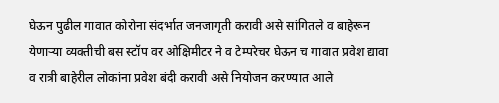घेऊन पुढील गावात कोरोना संदर्भात जनजागृती करावी असे सांगितले व बाहेरून येणाऱ्या व्यक्तीची बस स्टॉप वर ओक्षिमीटर ने व टेम्परेचर घेऊन च गावात प्रवेश द्यावा व रात्री बाहेरील लोकांना प्रवेश बंदी करावी असे नियोजन करण्यात आले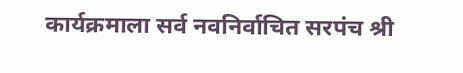कार्यक्रमाला सर्व नवनिर्वाचित सरपंच श्री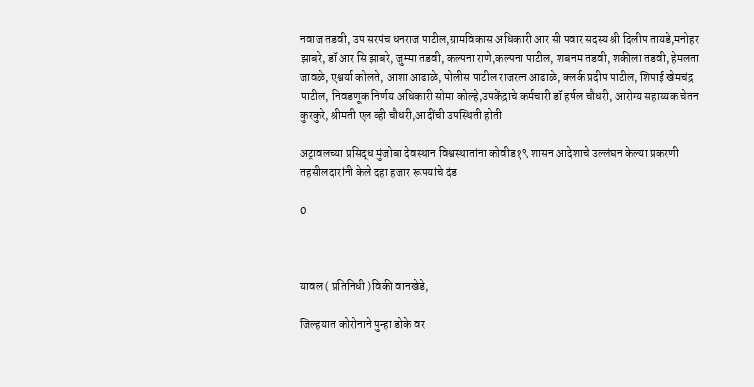नवाज तडवी, उप सरपंच धनराज पाटील,ग्रामविकास अधिकारी आर सी पवार सदस्य श्री दिलीप तायडे,मनोहर झाबरे, डॉ आर सि झाबरे, जुम्मा तडवी, कल्पना राणे,कल्पना पाटील, शबनम तडवी, शकीला तडवी, हेमलता जावळे, एश्वर्या कोलते, आशा आढाळे, पोलीस पाटील राजरत्न आढाळे, क्लर्क प्रदीप पाटील, शिपाई खेमचंद्र पाटील, निवडणूक निर्णय अधिकारी सोमा कोल्हे,उपकेंद्राचे कर्मचारी डॉ हर्षल चौधरी, आरोग्य सहाय्यक चेतन कुरकुरे, श्रीमती एल व्ही चौधरी,आदींची उपस्थिती होती

अट्रावलच्या प्रसिद्ध मुंजोबा देवस्थान विश्वस्थातांना कोवीड१९ शासन आदेशाचे उल्लंघन केल्या प्रकरणी तहसीलदारांनी केले दहा हजार रूपयांचे दंड

0



यावल ( प्रतिनिधी )विकी वानखेडे,

जिल्हयात कोरोनाने पुन्हा डोके वर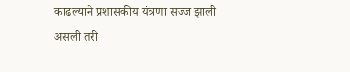काढल्याने प्रशासकीय यंत्रणा सज्ज झाली असली तरी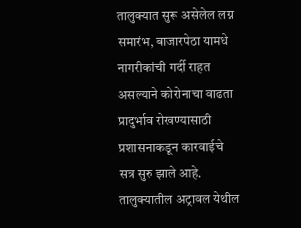तालुक्यात सुरू असेलेल लग्न समारंभ, बाजारपेठा यामधे नागरीकांची गर्दी राहत असल्याने कोरोनाचा वाढता प्रादुर्भाव रोखण्यासाठी प्रशासनाकडून कारवाईचे सत्र सुरु झाले आहे. तालुक्यातील अट्रावल येथील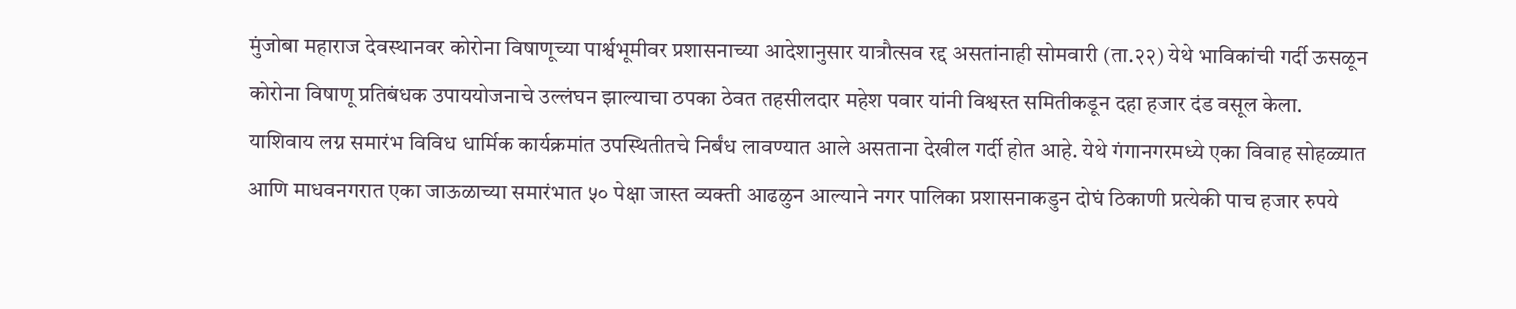मुंजोबा महाराज देवस्थानवर कोरोना विषाणूच्या पार्श्वभूमीवर प्रशासनाच्या आदेशानुसार यात्रौत्सव रद्द असतांनाही सोमवारी (ता.२२) येथे भाविकांची गर्दी ऊसळून कोरोना विषाणू प्रतिबंधक उपाययोजनाचे उल्लंघन झाल्याचा ठपका ठेवत तहसीलदार महेश पवार यांनी विश्वस्त समितीकडून दहा हजार दंड वसूल केला.
याशिवाय लग्न समारंभ विविध धार्मिक कार्यक्रमांत उपस्थितीतचे निर्बंध लावण्यात आले असताना देखील गर्दी होत आहे. येथे गंगानगरमध्ये एका विवाह सोहळ्यात आणि माधवनगरात एका जाऊळाच्या समारंभात ५० पेक्षा जास्त व्यक्ती आढळुन आल्याने नगर पालिका प्रशासनाकडुन दोघं ठिकाणी प्रत्येकी पाच हजार रुपये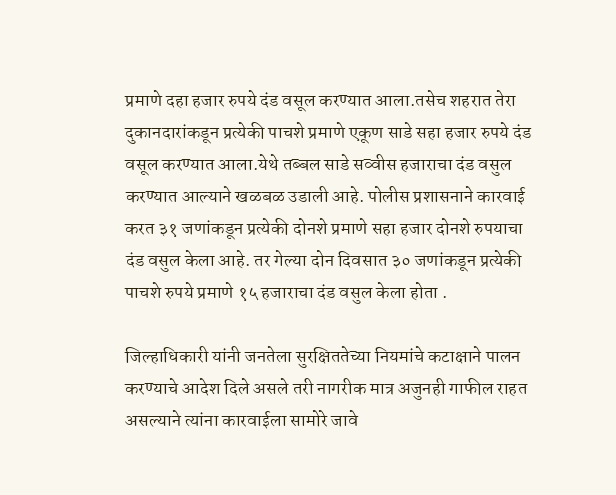प्रमाणे दहा हजार रुपये दंड वसूल करण्यात आला.तसेच शहरात तेरा दुकानदारांकडून प्रत्येकी पाचशे प्रमाणे एकूण साडे सहा हजार रुपये दंड वसूल करण्यात आला.येथे तब्बल साडे सव्वीस हजाराचा दंड वसुल करण्यात आल्याने खळबळ उडाली आहे. पोलीस प्रशासनाने कारवाई करत ३१ जणांकडून प्रत्येकी दोनशे प्रमाणे सहा हजार दोनशे रुपयाचा दंड वसुल केला आहे. तर गेल्या दोन दिवसात ३० जणांकडून प्रत्येकी पाचशे रुपये प्रमाणे १५ हजाराचा दंड वसुल केला होता .

जिल्हाधिकारी यांनी जनतेला सुरक्षिततेच्या नियमांचे कटाक्षाने पालन करण्याचे आदेश दिले असले तरी नागरीक मात्र अजुनही गाफील राहत असल्याने त्यांना कारवाईला सामोरे जावे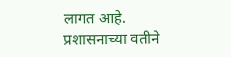लागत आहे. प्रशासनाच्या वतीने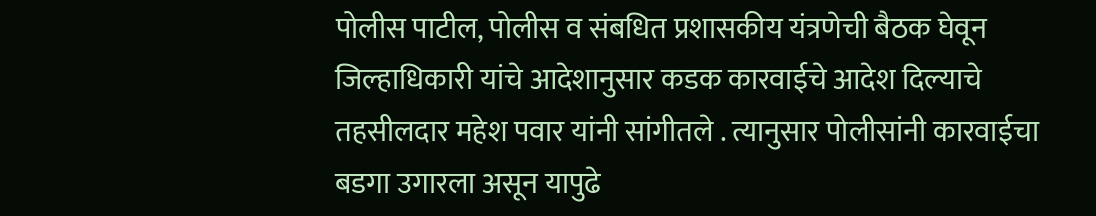पोलीस पाटील, पोलीस व संबधित प्रशासकीय यंत्रणेची बैठक घेवून जिल्हाधिकारी यांचे आदेशानुसार कडक कारवाईचे आदेश दिल्याचे तहसीलदार महेश पवार यांनी सांगीतले . त्यानुसार पोलीसांनी कारवाईचा बडगा उगारला असून यापुढे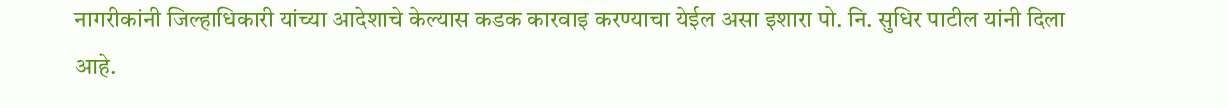नागरीकांनी जिल्हाधिकारी यांच्या आदेशाचे केल्यास कडक कारवाइ करण्याचा येईल असा इशारा पो. नि. सुधिर पाटील यांनी दिला आहे.